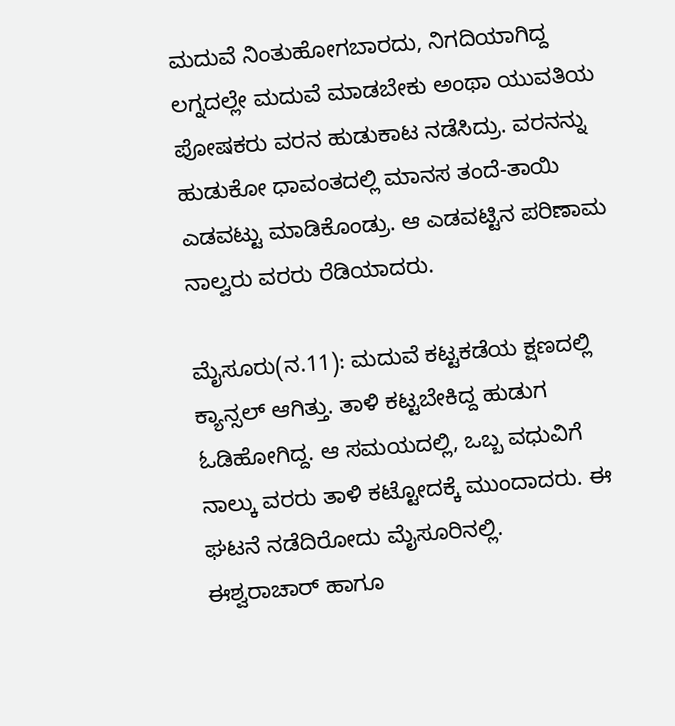ಮದುವೆ ನಿಂತುಹೋಗಬಾರದು, ನಿಗದಿಯಾಗಿದ್ದ ಲಗ್ನದಲ್ಲೇ ಮದುವೆ ಮಾಡಬೇಕು ಅಂಥಾ ಯುವತಿಯ ಪೋಷಕರು ವರನ ಹುಡುಕಾಟ ನಡೆಸಿದ್ರು. ವರನನ್ನು  ಹುಡುಕೋ ಧಾವಂತದಲ್ಲಿ ಮಾನಸ ತಂದೆ-ತಾಯಿ ಎಡವಟ್ಟು ಮಾಡಿಕೊಂಡ್ರು. ಆ ಎಡವಟ್ಟಿನ ಪರಿಣಾಮ ನಾಲ್ವರು ವರರು ರೆಡಿಯಾದರು.

ಮೈಸೂರು(ನ.11): ಮದುವೆ ಕಟ್ಟಕಡೆಯ ಕ್ಷಣದಲ್ಲಿ ಕ್ಯಾನ್ಸಲ್ ಆಗಿತ್ತು. ತಾಳಿ ಕಟ್ಟಬೇಕಿದ್ದ ಹುಡುಗ ಓಡಿಹೋಗಿದ್ದ. ಆ ಸಮಯದಲ್ಲಿ, ಒಬ್ಬ ವಧುವಿಗೆ ನಾಲ್ಕು ವರರು ತಾಳಿ ಕಟ್ಟೋದಕ್ಕೆ ಮುಂದಾದರು. ಈ ಘಟನೆ ನಡೆದಿರೋದು ಮೈಸೂರಿನಲ್ಲಿ.
ಈಶ್ವರಾಚಾರ್ ಹಾಗೂ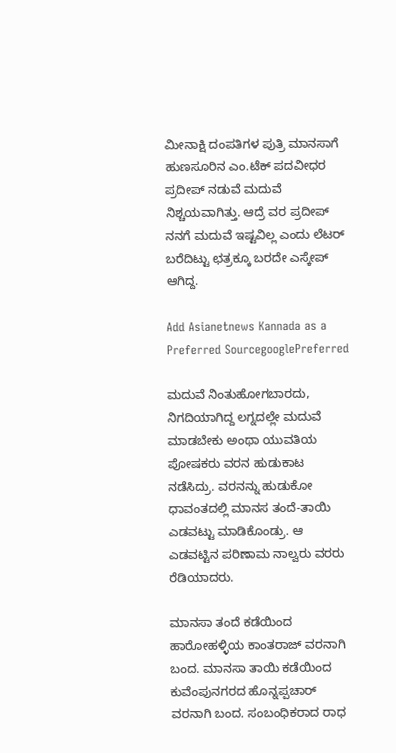ಮೀನಾಕ್ಷಿ ದಂಪತಿಗಳ ಪುತ್ರಿ ಮಾನಸಾಗೆ ಹುಣಸೂರಿನ ಎಂ.ಟೆಕ್ ಪದವೀಧರ ಪ್ರದೀಪ್ ನಡುವೆ ಮದುವೆ ನಿಶ್ಚಯವಾಗಿತ್ತು. ಆದ್ರೆ ವರ ಪ್ರದೀಪ್ ನನಗೆ ಮದುವೆ ಇಷ್ಟವಿಲ್ಲ ಎಂದು ಲೆಟರ್ ಬರೆದಿಟ್ಟು ಛತ್ರಕ್ಕೂ ಬರದೇ ಎಸ್ಕೇಪ್ ಆಗಿದ್ದ.

Add Asianetnews Kannada as a Preferred SourcegooglePreferred

ಮದುವೆ ನಿಂತುಹೋಗಬಾರದು, ನಿಗದಿಯಾಗಿದ್ದ ಲಗ್ನದಲ್ಲೇ ಮದುವೆ ಮಾಡಬೇಕು ಅಂಥಾ ಯುವತಿಯ ಪೋಷಕರು ವರನ ಹುಡುಕಾಟ ನಡೆಸಿದ್ರು. ವರನನ್ನು ಹುಡುಕೋ ಧಾವಂತದಲ್ಲಿ ಮಾನಸ ತಂದೆ-ತಾಯಿ ಎಡವಟ್ಟು ಮಾಡಿಕೊಂಡ್ರು. ಆ ಎಡವಟ್ಟಿನ ಪರಿಣಾಮ ನಾಲ್ವರು ವರರು ರೆಡಿಯಾದರು.

ಮಾನಸಾ ತಂದೆ ಕಡೆಯಿಂದ ಹಾರೋಹಳ್ಳಿಯ ಕಾಂತರಾಜ್ ವರನಾಗಿ ಬಂದ. ಮಾನಸಾ ತಾಯಿ ಕಡೆಯಿಂದ ಕುವೆಂಪುನಗರದ ಹೊನ್ನಪ್ಪಚಾರ್ ವರನಾಗಿ ಬಂದ. ಸಂಬಂಧಿಕರಾದ ರಾಧ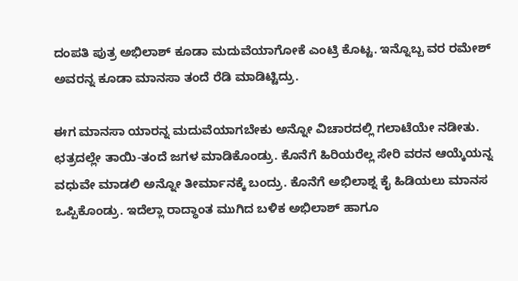ದಂಪತಿ ಪುತ್ರ ಅಭಿಲಾಶ್ ಕೂಡಾ ಮದುವೆಯಾಗೋಕೆ ಎಂಟ್ರಿ ಕೊಟ್ಟ. ಇನ್ನೊಬ್ಬ ವರ ರಮೇಶ್ ಅವರನ್ನ ಕೂಡಾ ಮಾನಸಾ ತಂದೆ ರೆಡಿ ಮಾಡಿಟ್ಟಿದ್ರು.

ಈಗ ಮಾನಸಾ ಯಾರನ್ನ ಮದುವೆಯಾಗಬೇಕು ಅನ್ನೋ ವಿಚಾರದಲ್ಲಿ ಗಲಾಟೆಯೇ ನಡೀತು. ಛತ್ರದಲ್ಲೇ ತಾಯಿ-ತಂದೆ ಜಗಳ ಮಾಡಿಕೊಂಡ್ರು. ಕೊನೆಗೆ ಹಿರಿಯರೆಲ್ಲ ಸೇರಿ ವರನ ಆಯ್ಕೆಯನ್ನ ವಧುವೇ ಮಾಡಲಿ ಅನ್ನೋ ತೀರ್ಮಾನಕ್ಕೆ ಬಂದ್ರು. ಕೊನೆಗೆ ಅಭಿಲಾಶ್ನ ಕೈ ಹಿಡಿಯಲು ಮಾನಸ ಒಪ್ಪಿಕೊಂಡ್ರು. ಇದೆಲ್ಲಾ ರಾದ್ಧಾಂತ ಮುಗಿದ ಬಳಿಕ ಅಭಿಲಾಶ್ ಹಾಗೂ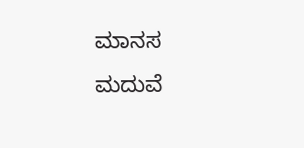ಮಾನಸ ಮದುವೆ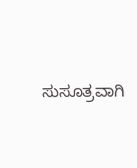ಸುಸೂತ್ರವಾಗಿ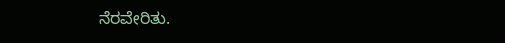ನೆರವೇರಿತು.